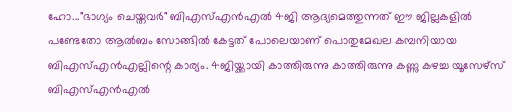ഹോ..."ഭാഗ്യം ചെയ്തവർ" ബിഎസ്എൻഎൽ 4ജി ആദ്യമെത്തുന്നത് ഈ ജില്ലകളിൽ
പണ്ടേതോ ആൽബം സോങ്ങിൽ കേട്ടത് പോലെയാണ് പൊതുമേഖല കമ്പനിയായ ബിഎസ്എൻഎല്ലിന്റെ കാര്യം. 4ജിയ്ക്കായി കാത്തിരുന്നു കാത്തിരുന്നു കണ്ണു കഴച്ച യൂസേഴ്സ് ബിഎസ്എൻഎൽ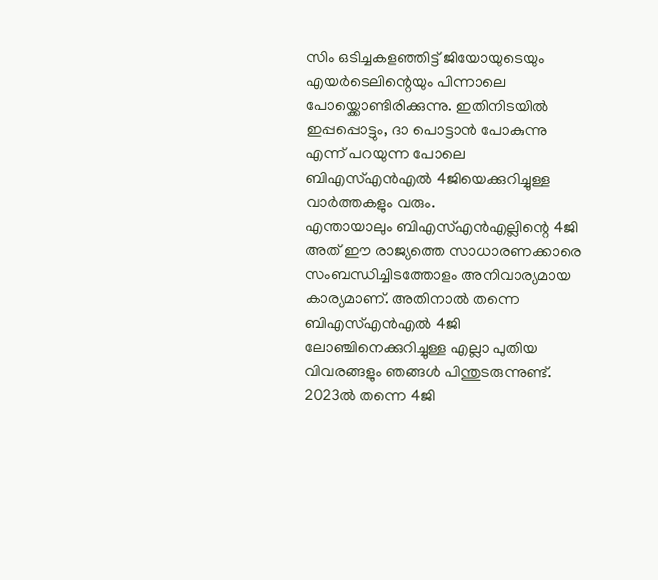സിം ഒടിച്ചകളഞ്ഞിട്ട് ജിയോയുടെയും എയർടെലിന്റെയും പിന്നാലെ പോയ്ക്കൊണ്ടിരിക്കുന്നു. ഇതിനിടയിൽ ഇപ്പപ്പൊട്ടും, ദാ പൊട്ടാൻ പോകുന്നു എന്ന് പറയുന്ന പോലെ ബിഎസ്എൻഎൽ 4ജിയെക്കുറിച്ചുള്ള വാർത്തകളും വരും.
എന്തായാലും ബിഎസ്എൻഎല്ലിന്റെ 4ജി അത് ഈ രാജ്യത്തെ സാധാരണക്കാരെ സംബന്ധിച്ചിടത്തോളം അനിവാര്യമായ കാര്യമാണ്. അതിനാൽ തന്നെ ബിഎസ്എൻഎൽ 4ജി ലോഞ്ചിനെക്കുറിച്ചുള്ള എല്ലാ പുതിയ വിവരങ്ങളും ഞങ്ങൾ പിന്തുടരുന്നുണ്ട്. 2023ൽ തന്നെ 4ജി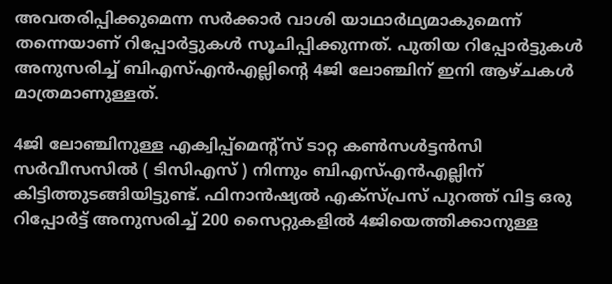അവതരിപ്പിക്കുമെന്ന സർക്കാർ വാശി യാഥാർഥ്യമാകുമെന്ന് തന്നെയാണ് റിപ്പോർട്ടുകൾ സൂചിപ്പിക്കുന്നത്. പുതിയ റിപ്പോർട്ടുകൾ അനുസരിച്ച് ബിഎസ്എൻഎല്ലിന്റെ 4ജി ലോഞ്ചിന് ഇനി ആഴ്ചകൾ മാത്രമാണുള്ളത്.

4ജി ലോഞ്ചിനുള്ള എക്വിപ്പ്മെന്റ്സ് ടാറ്റ കൺസൾട്ടൻസി സർവീസസിൽ ( ടിസിഎസ് ) നിന്നും ബിഎസ്എൻഎല്ലിന് കിട്ടിത്തുടങ്ങിയിട്ടുണ്ട്. ഫിനാൻഷ്യൽ എക്സ്പ്രസ് പുറത്ത് വിട്ട ഒരു റിപ്പോർട്ട് അനുസരിച്ച് 200 സൈറ്റുകളിൽ 4ജിയെത്തിക്കാനുള്ള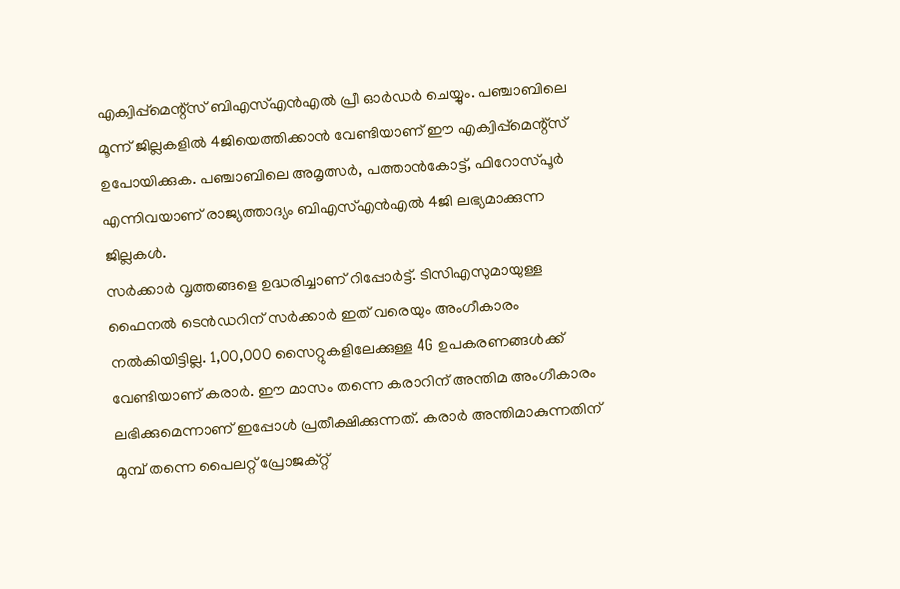എക്വിപ്പ്മെന്റ്സ് ബിഎസ്എൻഎൽ പ്രീ ഓർഡർ ചെയ്യും. പഞ്ചാബിലെ മൂന്ന് ജില്ലകളിൽ 4ജിയെത്തിക്കാൻ വേണ്ടിയാണ് ഈ എക്വിപ്പ്മെന്റ്സ് ഉപോയിക്കുക. പഞ്ചാബിലെ അമൃത്സർ, പത്താൻകോട്ട്, ഫിറോസ്പൂർ എന്നിവയാണ് രാജ്യത്താദ്യം ബിഎസ്എൻഎൽ 4ജി ലഭ്യമാക്കുന്ന ജില്ലകൾ.
സർക്കാർ വൃത്തങ്ങളെ ഉദ്ധരിച്ചാണ് റിപ്പോർട്ട്. ടിസിഎസുമായുള്ള ഫൈനൽ ടെൻഡറിന് സർക്കാർ ഇത് വരെയും അംഗീകാരം നൽകിയിട്ടില്ല. 1,00,000 സൈറ്റുകളിലേക്കുള്ള 4G ഉപകരണങ്ങൾക്ക് വേണ്ടിയാണ് കരാർ. ഈ മാസം തന്നെ കരാറിന് അന്തിമ അംഗീകാരം ലഭിക്കുമെന്നാണ് ഇപ്പോൾ പ്രതീക്ഷിക്കുന്നത്. കരാർ അന്തിമാകുന്നതിന് മുമ്പ് തന്നെ പൈലറ്റ് പ്രോജക്റ്റ്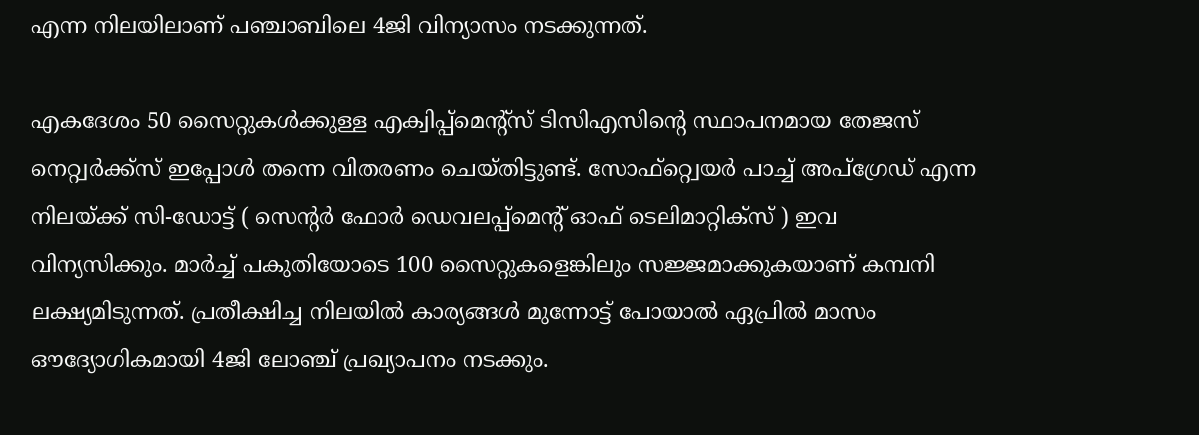എന്ന നിലയിലാണ് പഞ്ചാബിലെ 4ജി വിന്യാസം നടക്കുന്നത്.

എകദേശം 50 സൈറ്റുകൾക്കുള്ള എക്വിപ്പ്മെന്റ്സ് ടിസിഎസിന്റെ സ്ഥാപനമായ തേജസ് നെറ്റ്വർക്ക്സ് ഇപ്പോൾ തന്നെ വിതരണം ചെയ്തിട്ടുണ്ട്. സോഫ്റ്റ്വെയർ പാച്ച് അപ്ഗ്രേഡ് എന്ന നിലയ്ക്ക് സി-ഡോട്ട് ( സെന്റർ ഫോർ ഡെവലപ്പ്മെന്റ് ഓഫ് ടെലിമാറ്റിക്സ് ) ഇവ വിന്യസിക്കും. മാർച്ച് പകുതിയോടെ 100 സൈറ്റുകളെങ്കിലും സജ്ജമാക്കുകയാണ് കമ്പനി ലക്ഷ്യമിടുന്നത്. പ്രതീക്ഷിച്ച നിലയിൽ കാര്യങ്ങൾ മുന്നോട്ട് പോയാൽ ഏപ്രിൽ മാസം ഔദ്യോഗികമായി 4ജി ലോഞ്ച് പ്രഖ്യാപനം നടക്കും.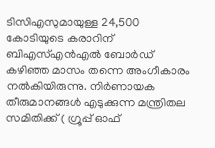ടിസിഎസുമായുള്ള 24,500 കോടിയുടെ കരാറിന് ബിഎസ്എൻഎൽ ബോർഡ് കഴിഞ്ഞ മാസം തന്നെ അംഗീകാരം നൽകിയിരുന്നു. നിർണായക തീരുമാനങ്ങൾ എടുക്കുന്ന മന്ത്രിതല സമിതിക്ക് ( ഗ്രൂപ്പ് ഓഫ്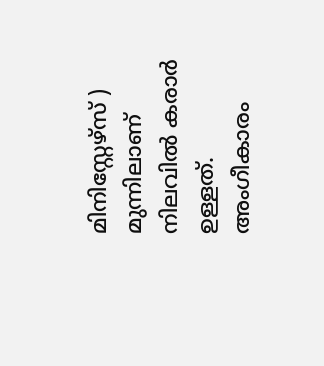മിനിസ്റ്റേഴ്സ് ) മുന്നിലാണ് നിലവിൽ കരാർ ഉള്ളത്. അംഗീകാരം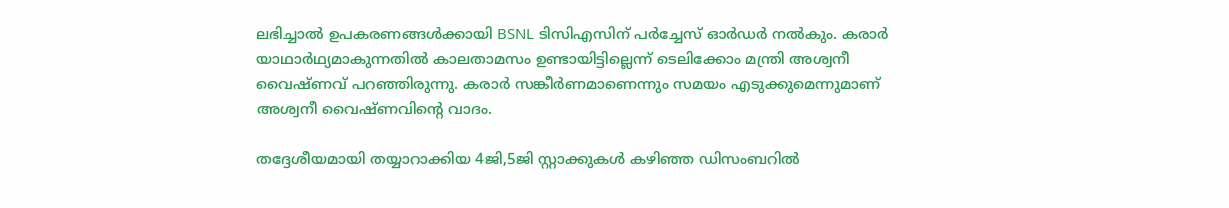ലഭിച്ചാൽ ഉപകരണങ്ങൾക്കായി BSNL ടിസിഎസിന് പർച്ചേസ് ഓർഡർ നൽകും. കരാർ യാഥാർഥ്യമാകുന്നതിൽ കാലതാമസം ഉണ്ടായിട്ടില്ലെന്ന് ടെലിക്കോം മന്ത്രി അശ്വനീ വൈഷ്ണവ് പറഞ്ഞിരുന്നു. കരാർ സങ്കീർണമാണെന്നും സമയം എടുക്കുമെന്നുമാണ് അശ്വനീ വൈഷ്ണവിന്റെ വാദം.

തദ്ദേശീയമായി തയ്യാറാക്കിയ 4ജി,5ജി സ്റ്റാക്കുകൾ കഴിഞ്ഞ ഡിസംബറിൽ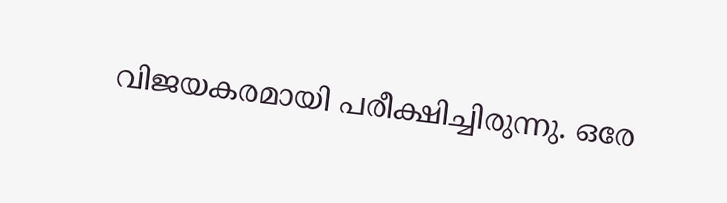വിജയകരമായി പരീക്ഷിച്ചിരുന്നു. ഒരേ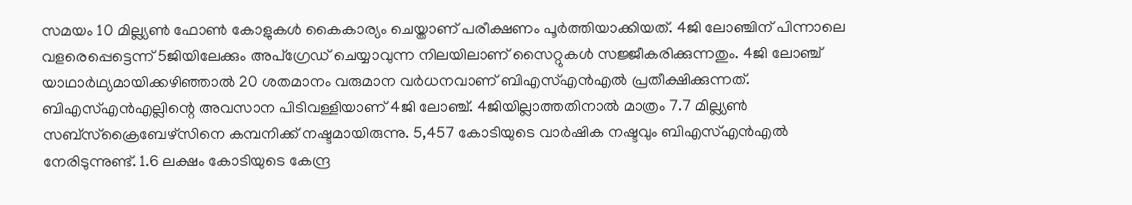സമയം 10 മില്ല്യൺ ഫോൺ കോളുകൾ കൈകാര്യം ചെയ്താണ് പരീക്ഷണം പൂർത്തിയാക്കിയത്. 4ജി ലോഞ്ചിന് പിന്നാലെ വളരെപ്പെട്ടെന്ന് 5ജിയിലേക്കും അപ്ഗ്രേഡ് ചെയ്യാവുന്ന നിലയിലാണ് സൈറ്റുകൾ സജ്ജീകരിക്കുന്നതും. 4ജി ലോഞ്ച് യാഥാർഥ്യമായിക്കഴിഞ്ഞാൽ 20 ശതമാനം വരുമാന വർധനവാണ് ബിഎസ്എൻഎൽ പ്രതീക്ഷിക്കുന്നത്.
ബിഎസ്എൻഎല്ലിന്റെ അവസാന പിടിവള്ളിയാണ് 4ജി ലോഞ്ച്. 4ജിയില്ലാത്തതിനാൽ മാത്രം 7.7 മില്ല്യൺ സബ്സ്ക്രൈബേഴ്സിനെ കമ്പനിക്ക് നഷ്ടമായിരുന്നു. 5,457 കോടിയുടെ വാർഷിക നഷ്ടവും ബിഎസ്എൻഎൽ നേരിടുന്നുണ്ട്. 1.6 ലക്ഷം കോടിയുടെ കേന്ദ്ര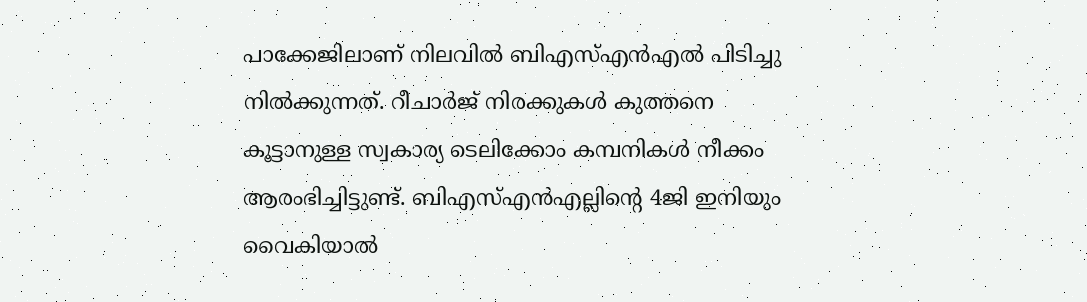പാക്കേജിലാണ് നിലവിൽ ബിഎസ്എൻഎൽ പിടിച്ചു നിൽക്കുന്നത്. റീചാർജ് നിരക്കുകൾ കുത്തനെ കൂട്ടാനുള്ള സ്വകാര്യ ടെലിക്കോം കമ്പനികൾ നീക്കം ആരംഭിച്ചിട്ടുണ്ട്. ബിഎസ്എൻഎല്ലിന്റെ 4ജി ഇനിയും വൈകിയാൽ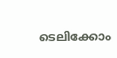ടെലിക്കോം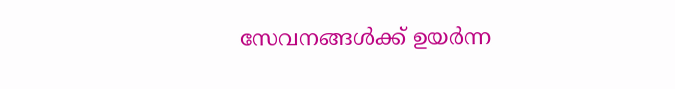സേവനങ്ങൾക്ക് ഉയർന്ന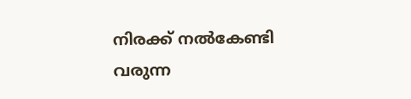നിരക്ക് നൽകേണ്ടി വരുന്ന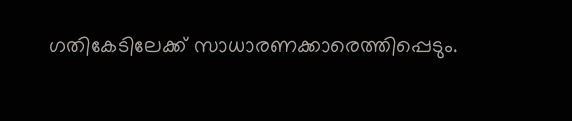ഗതികേടിലേക്ക് സാധാരണക്കാരെത്തിപ്പെടും.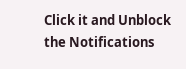Click it and Unblock the Notifications